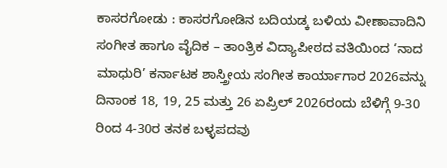ಕಾಸರಗೋಡು : ಕಾಸರಗೋಡಿನ ಬದಿಯಡ್ಕ ಬಳಿಯ ವೀಣಾವಾದಿನಿ ಸಂಗೀತ ಹಾಗೂ ವೈದಿಕ – ತಾಂತ್ರಿಕ ವಿದ್ಯಾಪೀಠದ ವತಿಯಿಂದ ‘ನಾದ ಮಾಧುರಿ’ ಕರ್ನಾಟಕ ಶಾಸ್ತ್ರೀಯ ಸಂಗೀತ ಕಾರ್ಯಾಗಾರ 2026ವನ್ನು ದಿನಾಂಕ 18, 19, 25 ಮತ್ತು 26 ಏಪ್ರಿಲ್ 2026ರಂದು ಬೆಳಿಗ್ಗೆ 9-30 ರಿಂದ 4-30ರ ತನಕ ಬಳ್ಳಪದವು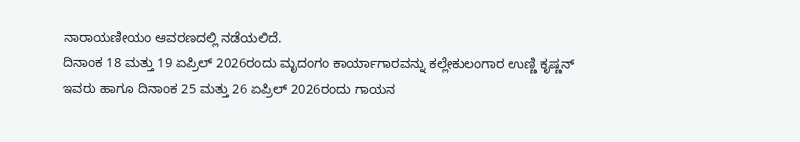ನಾರಾಯಣೀಯಂ ಆವರಣದಲ್ಲಿ ನಡೆಯಲಿದೆ.
ದಿನಾಂಕ 18 ಮತ್ತು 19 ಏಪ್ರಿಲ್ 2026ರಂದು ಮೃದಂಗಂ ಕಾರ್ಯಾಗಾರವನ್ನು ಕಲ್ಲೇಕುಲಂಗಾರ ಉಣ್ಣಿ ಕೃಷ್ಣನ್ ಇವರು ಹಾಗೂ ದಿನಾಂಕ 25 ಮತ್ತು 26 ಏಪ್ರಿಲ್ 2026ರಂದು ಗಾಯನ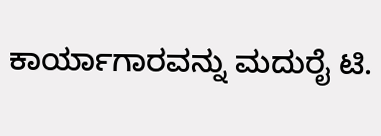ಕಾರ್ಯಾಗಾರವನ್ನು ಮದುರೈ ಟಿ.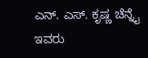ಎನ್. ಎಸ್. ಕೃಷ್ಣ ಚೆನ್ನೈ ಇವರು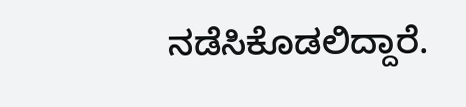ನಡೆಸಿಕೊಡಲಿದ್ದಾರೆ.